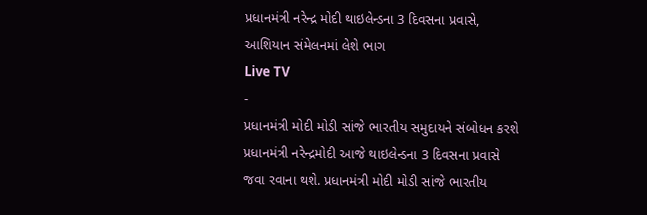પ્રધાનમંત્રી નરેન્દ્ર મોદી થાઇલેન્ડના 3 દિવસના પ્રવાસે, આશિયાન સંમેલનમાં લેશે ભાગ
Live TV
-
પ્રધાનમંત્રી મોદી મોડી સાંજે ભારતીય સમુદાયને સંબોધન કરશે
પ્રધાનમંત્રી નરેન્દ્રમોદી આજે થાઇલેન્ડના 3 દિવસના પ્રવાસે જવા રવાના થશે. પ્રધાનમંત્રી મોદી મોડી સાંજે ભારતીય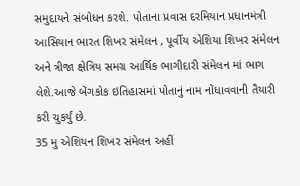સમુદાયને સંબોધન કરશે. પોતાના પ્રવાસ દરમિયાન પ્રધાનમંત્રી આસિયાન ભારત શિખર સંમેલન , પૂર્વીય એશિયા શિખર સંમેલન અને ત્રીજા ક્ષેત્રિય સમગ્ર આર્થિક ભાગીદારી સંમેલન માં ભાગ લેશે.આજે બેંગકોક ઇતિહાસમાં પોતાનું નામ નોંધાવવાની તૈયારી કરી ચુકર્યું છે.
35 મુ એશિયન શિખર સંમેલન અહીં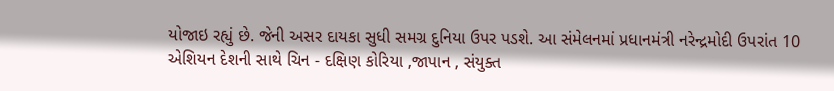યોજાઇ રહ્યું છે. જેની અસર દાયકા સુધી સમગ્ર દુનિયા ઉપર પડશે. આ સંમેલનમાં પ્રધાનમંત્રી નરેન્દ્રમોદી ઉપરાંત 10 એશિયન દેશની સાથે ચિન - દક્ષિણ કોરિયા ,જાપાન , સંયુક્ત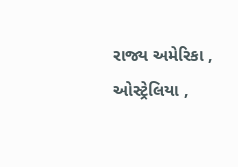રાજ્ય અમેરિકા , ઓસ્ટ્રેલિયા ,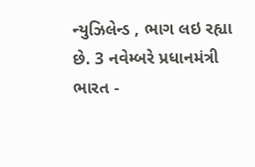ન્યુઝિલેન્ડ , ભાગ લઇ રહ્યા છે. 3 નવેમ્બરે પ્રધાનમંત્રી ભારત -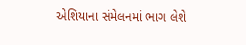એશિયાના સંમેલનમાં ભાગ લેશે